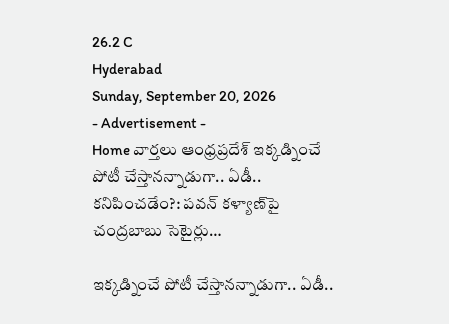26.2 C
Hyderabad
Sunday, September 20, 2026
- Advertisement -
Home వార్తలు ఆంధ్రప్రదేశ్ ఇక్కడ్నించే పోటీ చేస్తానన్నాడుగా.. ఏడీ.. కనిపించడేం?: పవన్ కళ్యాణ్‌పై చంద్రబాబు సెటైర్లు…

ఇక్కడ్నించే పోటీ చేస్తానన్నాడుగా.. ఏడీ..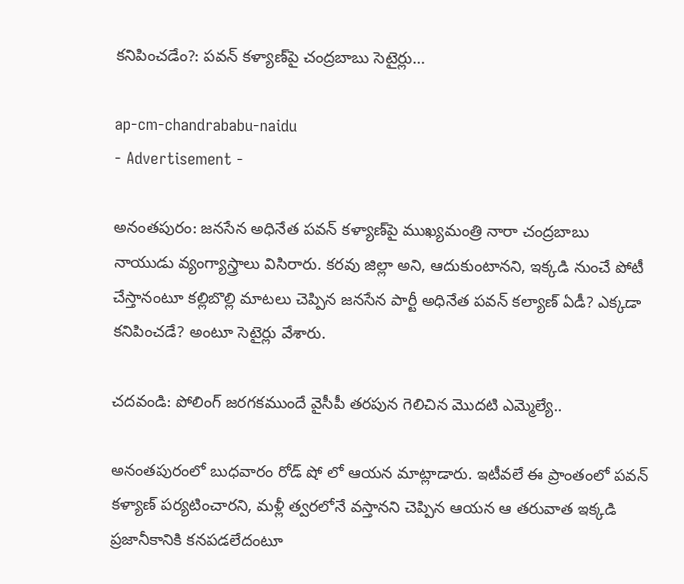కనిపించడేం?: పవన్ కళ్యాణ్‌పై చంద్రబాబు సెటైర్లు…

ap-cm-chandrababu-naidu
- Advertisement -

అనంతపురం: జనసేన అధినేత పవన్ కళ్యాణ్‌పై ముఖ్యమంత్రి నారా చంద్రబాబు నాయుడు వ్యంగ్యాస్త్రాలు విసిరారు. కరవు జిల్లా అని, ఆదుకుంటానని, ఇక్కడి నుంచే పోటీ చేస్తానంటూ కల్లిబొల్లి మాటలు చెప్పిన జనసేన పార్టీ అధినేత పవన్ కల్యాణ్ ఏడీ? ఎక్కడా కనిపించడే? అంటూ సెటైర్లు వేశారు.

చదవండి: పోలింగ్ జరగకముందే వైసీపీ తరపున గెలిచిన మొదటి ఎమ్మెల్యే..

అనంతపురంలో బుధవారం రోడ్ షో లో ఆయన మాట్లాడారు. ఇటీవలే ఈ ప్రాంతంలో పవన్ కళ్యాణ్ పర్యటించారని, మళ్లీ త్వరలోనే వస్తానని చెప్పిన ఆయన ఆ తరువాత ఇక్కడి ప్రజానీకానికి కనపడలేదంటూ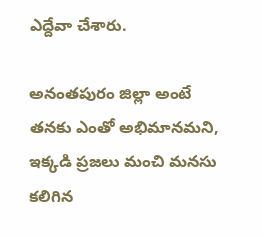ఎద్దేవా చేశారు.

అనంతపురం జిల్లా అంటే తనకు ఎంతో అభిమానమని, ఇక్కడి ప్రజలు మంచి మనసు కలిగిన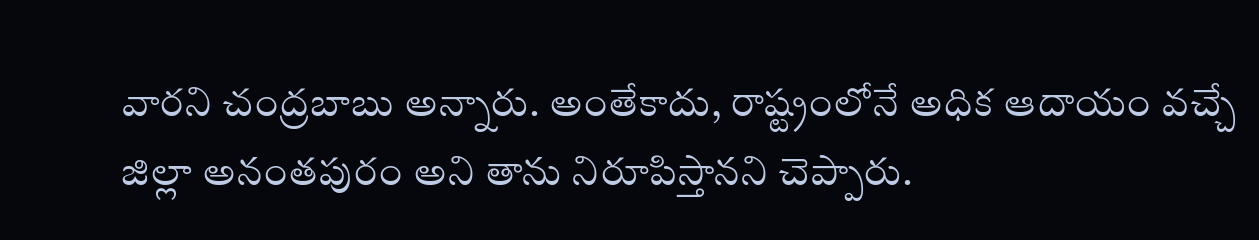వారని చంద్రబాబు అన్నారు. అంతేకాదు, రాష్ట్రంలోనే అధిక ఆదాయం వచ్చే జిల్లా అనంతపురం అని తాను నిరూపిస్తానని చెప్పారు.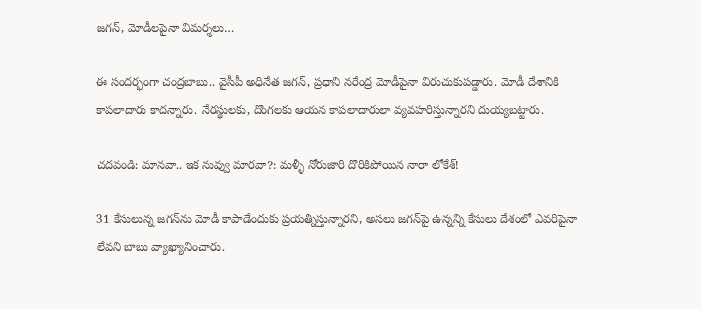జగన్, మోడీలపైనా విమర్శలు…

ఈ సందర్భంగా చంద్రబాబు.. వైసీపీ అధినేత జగన్, ప్రధాని నరేంద్ర మోడీపైనా విరుచుకుపడ్డారు. మోడీ దేశానికి కాపలాదారు కాదన్నారు. నేరస్థులకు, దొంగలకు ఆయన కాపలాదారులా వ్యవహరిస్తున్నారని దుయ్యబట్టారు.

చదవండి: మానవా.. ఇక నువ్వు మారవా?: మళ్ళీ నోరుజారి దొరికిపోయిన నారా లోకేశ్!

31 కేసులున్న జగన్‌ను మోడీ కాపాడేందుకు ప్రయత్నిస్తున్నారని, అసలు జగన్‌పై ఉన్నన్ని కేసులు దేశంలో ఎవరిపైనా లేవని బాబు వ్యాఖ్యానించారు.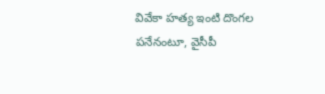వివేకా హత్య ఇంటి దొంగల పనేనంటూ, వైసీపీ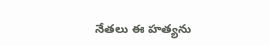నేతలు ఈ హత్యను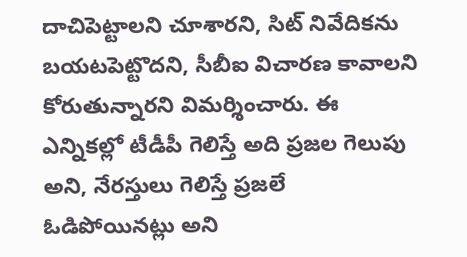దాచిపెట్టాలని చూశారని, సిట్ నివేదికను బయటపెట్టొదని, సీబీఐ విచారణ కావాలని కోరుతున్నారని విమర్శించారు. ఈ ఎన్నికల్లో టీడీపీ గెలిస్తే అది ప్రజల గెలుపు అని, నేరస్తులు గెలిస్తే ప్రజలే ఓడిపోయినట్లు అని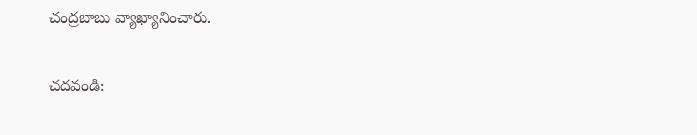చంద్రబాబు వ్యాఖ్యానించారు.

చదవండి: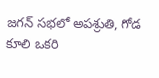జగన్ సభలో అపశ్రుతి, గోడ కూలి ఒకరి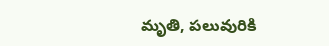మ‌ృతి, పలువురికి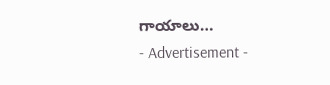గాయాలు…
- Advertisement -